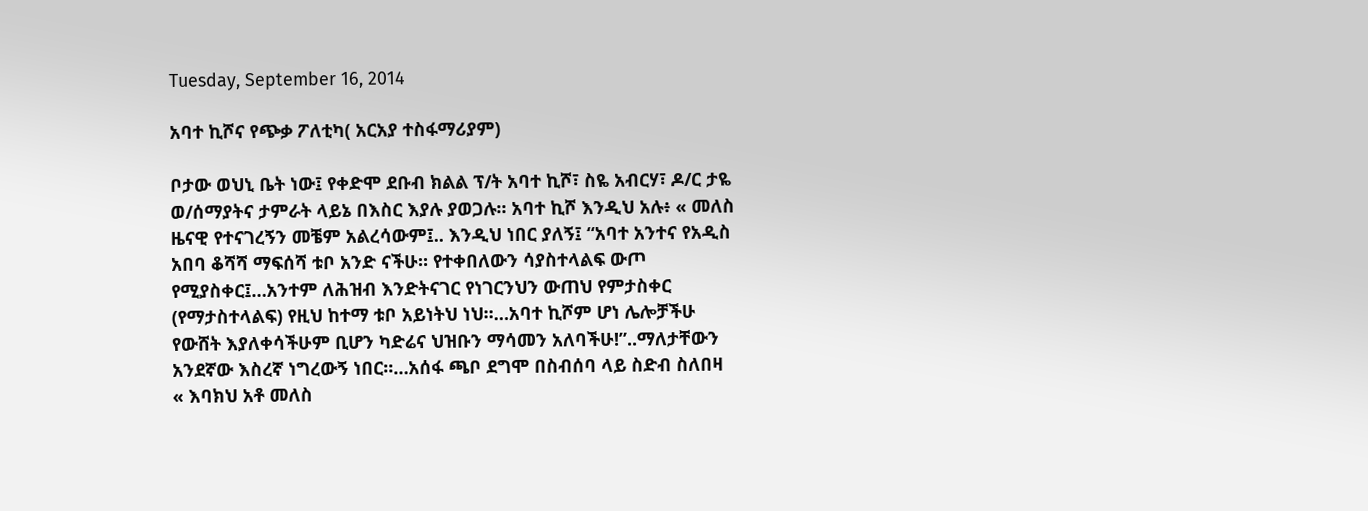Tuesday, September 16, 2014

አባተ ኪሾና የጭቃ ፖለቲካ( አርአያ ተስፋማሪያም)

ቦታው ወህኒ ቤት ነው፤ የቀድሞ ደቡብ ክልል ፕ/ት አባተ ኪሾ፣ ስዬ አብርሃ፣ ዶ/ር ታዬ ወ/ሰማያትና ታምራት ላይኔ በእስር እያሉ ያወጋሉ። አባተ ኪሾ እንዲህ አሉ፥ « መለስ ዜናዊ የተናገረኝን መቼም አልረሳውም፤.. እንዲህ ነበር ያለኝ፤ “አባተ አንተና የአዲስ አበባ ቆሻሻ ማፍሰሻ ቱቦ አንድ ናችሁ። የተቀበለውን ሳያስተላልፍ ውጦ የሚያስቀር፤…አንተም ለሕዝብ እንድትናገር የነገርንህን ውጠህ የምታስቀር (የማታስተላልፍ) የዚህ ከተማ ቱቦ አይነትህ ነህ።…አባተ ኪሾም ሆነ ሌሎቻችሁ የውሸት እያለቀሳችሁም ቢሆን ካድሬና ህዝቡን ማሳመን አለባችሁ!”..ማለታቸውን አንደኛው እስረኛ ነግረውኝ ነበር።…አሰፋ ጫቦ ደግሞ በስብሰባ ላይ ስድብ ስለበዛ « እባክህ አቶ መለስ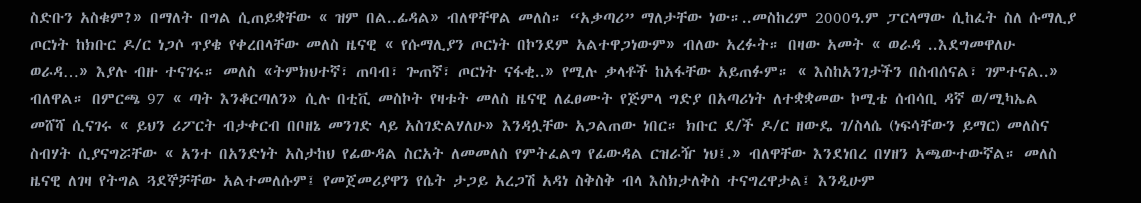ስድቡን አስቁም?» በማለት በግል ሲጠይቋቸው « ዝም በል..ፊዳል» ብለዋቸዋል መለስ። “አቃጣሪ” ማለታቸው ነው።..መስከረም 2000ዓ.ም ፓርላማው ሲከፈት ስለ ሱማሊያ ጦርነት ከክቡር ዶ/ር ነጋሶ ጥያቄ የቀረበላቸው መለስ ዜናዊ « የሱማሊያን ጦርነት በኮንደም አልተዋጋነውም» ብለው አረፉት። በዛው አመት « ወራዳ ..እደግመዋለሁ ወራዳ…» እያሉ ብዙ ተናገሩ። መለስ «ትምክህተኛ፣ ጠባብ፣ ጐጠኛ፣ ጦርነት ናፋቂ..» የሚሉ ቃላቶች ከአፋቸው አይጠፉም። « እስከአንገታችን በስብሰናል፣ ገምተናል..» ብለዋል። በምርጫ 97 « ጣት እንቆርጣለን» ሲሉ በቲቪ መስኮት የዛቱት መለስ ዜናዊ ለፈፀሙት የጅምላ ግድያ በአጣሪነት ለተቋቋመው ኮሚቴ ሰብሳቢ ዳኛ ወ/ሚካኤል መሸሻ ሲናገሩ « ይህን ሪፖርት ብታቀርብ በቦዘኔ መንገድ ላይ አስገድልሃለሁ» እንዳሏቸው አጋልጠው ነበር። ክቡር ደ/ች ዶ/ር ዘውዴ ገ/ስላሴ (ነፍሳቸውን ይማር) መለስና ስብሃት ሲያናግሯቸው « አንተ በአንድነት አስታከህ የፊውዳል ስርአት ለመመለስ የምትፈልግ የፊውዳል ርዝራዥ ነህ፤.» ብለዋቸው እንደነበረ በሃዘን አጫውተውኛል። መለስ ዜናዊ ለገዛ የትግል ጓደኞቻቸው አልተመለሱም፤ የመጀመሪያዋን የሴት ታጋይ አረጋሽ አዳነ ስቅስቅ ብላ እስክታለቅስ ተናግረዋታል፤ እንዲሁም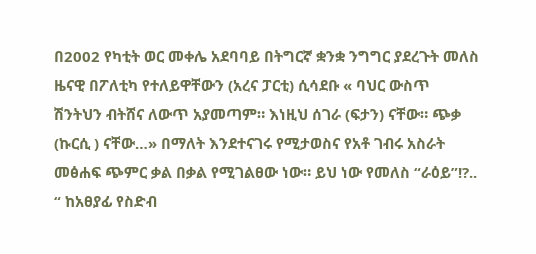በ2002 የካቲት ወር መቀሌ አደባባይ በትግርኛ ቋንቋ ንግግር ያደረጉት መለስ ዜናዊ በፖለቲካ የተለይዋቸውን (አረና ፓርቲ) ሲሳደቡ « ባህር ውስጥ ሽንትህን ብትሸና ለውጥ አያመጣም። እነዚህ ሰገራ (ፍታን) ናቸው። ጭቃ (ኩርሲ ) ናቸው…» በማለት እንደተናገሩ የሚታወስና የአቶ ገብሩ አስራት መፅሐፍ ጭምር ቃል በቃል የሚገልፀው ነው። ይህ ነው የመለስ “ራዕይ”!?.. “ ከአፀያፊ የስድብ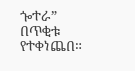ጐተራ” በጥቂቱ የተቀነጨበ።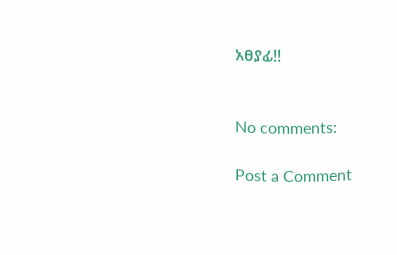አፀያፊ!!


No comments:

Post a Comment